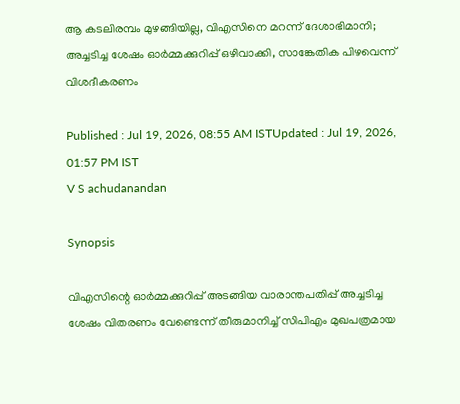ആ കടലിരമ്പം മുഴങ്ങിയില്ല, വിഎസിനെ മറന്ന് ദേശാഭിമാനി; അച്ചടിച്ച ശേഷം ഓർ‌മ്മക്കുറിപ്പ് ഒഴിവാക്കി, സാങ്കേതിക പിഴവെന്ന് വിശദീകരണം

Published : Jul 19, 2026, 08:55 AM ISTUpdated : Jul 19, 2026, 01:57 PM IST
V S achudanandan

Synopsis

വിഎസിന്റെ ഓർമ്മക്കുറിപ്പ് അടങ്ങിയ വാരാന്തപതിപ്പ് അച്ചടിച്ച ശേഷം വിതരണം വേണ്ടെന്ന് തീരുമാനിച്ച് സിപിഎം മുഖപത്രമായ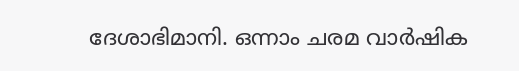ദേശാഭിമാനി. ഒന്നാം ചരമ വാർഷിക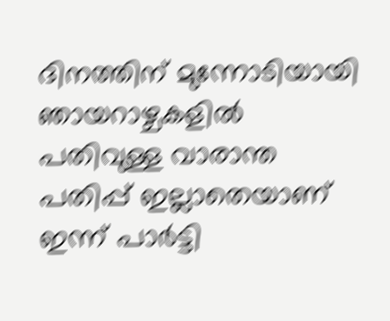ദിനത്തിന് മുന്നോടിയായി ഞായറാഴ്ചകളിൽ പതിവുള്ള വാരാന്ത പതിപ്പ് ഇല്ലാതെയാണ് ഇന്ന് പാർട്ടി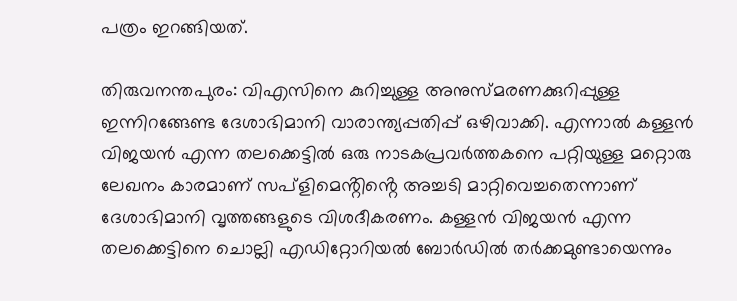പത്രം ഇറങ്ങിയത്.

തിരുവനന്തപുരം: വിഎസിനെ കുറിച്ചുള്ള അനുസ്മരണക്കുറിപ്പുള്ള ഇന്നിറങ്ങേണ്ട ദേശാഭിമാനി വാരാന്ത്യപ്പതിപ്പ് ഒഴിവാക്കി. എന്നാൽ കള്ളൻ വിജയൻ എന്ന തലക്കെട്ടിൽ ഒരു നാടകപ്രവർത്തകനെ പറ്റിയുള്ള മറ്റൊരു ലേഖനം കാരമാണ് സപ്ളിമെൻ്റിൻ്റെ അച്ചടി മാറ്റിവെച്ചതെന്നാണ് ദേശാഭിമാനി വൃത്തങ്ങളുടെ വിശദീകരണം. കള്ളൻ വിജയൻ എന്ന തലക്കെട്ടിനെ ചൊല്ലി എഡിറ്റോറിയൽ ബോർഡിൽ തർക്കമുണ്ടായെന്നും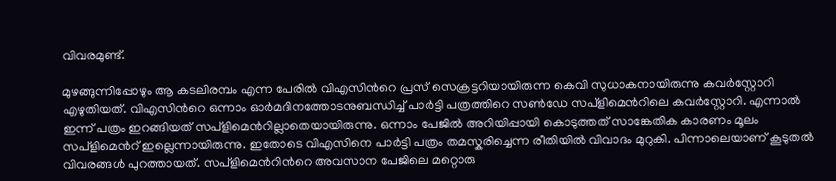വിവരമുണ്ട്.

മുഴങ്ങുന്നിപ്പോഴും ആ കടലിരമ്പം എന്ന പേരിൽ വിഎസിൻറെ പ്രസ് സെക്രട്ടറിയായിരുന്ന കെവി സുധാകനായിരുന്നു കവർസ്റ്റോറി എഴുതിയത്. വിഎസിൻറെ ഒന്നാം ഓർമദിനത്തോടനുബന്ധിച്ച് പാർട്ടി പത്രത്തിറെ സൺഡേ സപ്ളിമെൻറിലെ കവർസ്റ്റോറി. എന്നാൽ ഇന്ന് പത്രം ഇറങ്ങിയത് സപ്ളിമെൻറില്ലാതെയായിരുന്നു. ഒന്നാം പേജിൽ അറിയിപ്പായി കൊടുത്തത് സാങ്കേതിക കാരണം മൂലം സപ്ളിമെൻറ് ഇല്ലെന്നായിരുന്നു. ഇതോടെ വിഎസിനെ പാർട്ടി പത്രം തമസ്കരിച്ചെന്ന രീതിയിൽ വിവാദം മുറുകി. പിന്നാലെയാണ് കൂടുതൽ വിവരങ്ങൾ പുറത്തായത്. സപ്ളിമെൻറിൻറെ അവസാന പേജിലെ മറ്റൊരു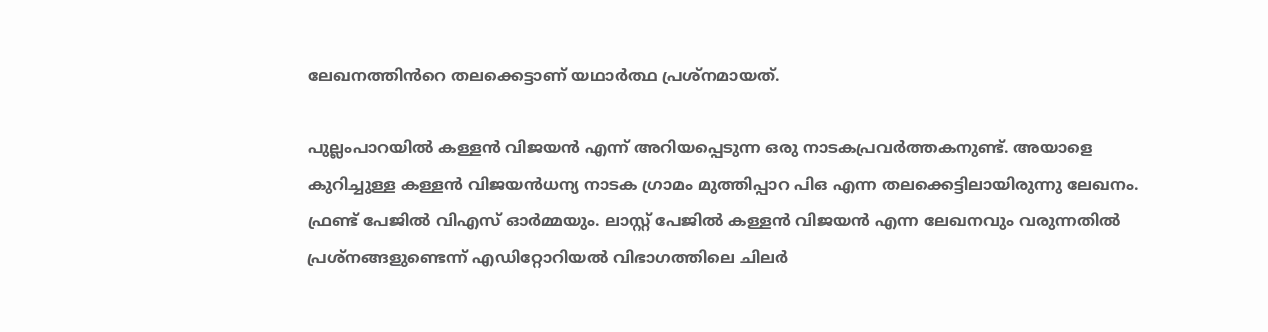ലേഖനത്തിൻറെ തലക്കെട്ടാണ് യഥാർത്ഥ പ്രശ്നമായത്.

പുല്ലംപാറയിൽ കള്ളൻ വിജയൻ എന്ന് അറിയപ്പെടുന്ന ഒരു നാടകപ്രവർത്തകനുണ്ട്. അയാളെ കുറിച്ചുള്ള കള്ളൻ വിജയൻധന്യ നാടക ഗ്രാമം മുത്തിപ്പാറ പിഒ എന്ന തലക്കെട്ടിലായിരുന്നു ലേഖനം. ഫ്രണ്ട് പേജിൽ വിഎസ് ഓർമ്മയും. ലാസ്റ്റ് പേജിൽ കള്ളൻ വിജയൻ എന്ന ലേഖനവും വരുന്നതിൽ പ്രശ്നങ്ങളുണ്ടെന്ന് എഡിറ്റോറിയൽ വിഭാഗത്തിലെ ചിലർ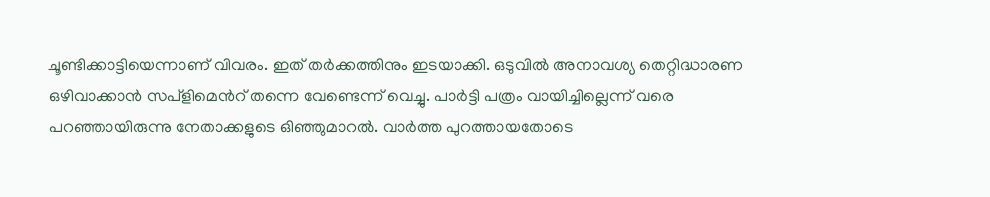ചൂണ്ടിക്കാട്ടിയെന്നാണ് വിവരം. ഇത് തർക്കത്തിനും ഇടയാക്കി. ഒടുവിൽ അനാവശ്യ തെറ്റിദ്ധാരണ ഒഴിവാക്കാൻ സപ്ളിമെൻറ് തന്നെ വേണ്ടെന്ന് വെച്ചു. പാർട്ടി പത്രം വായിച്ചില്ലെന്ന് വരെ പറഞ്ഞായിരുന്നു നേതാക്കളുടെ ഒിഞ്ഞുമാറൽ. വാർത്ത പുറത്തായതോടെ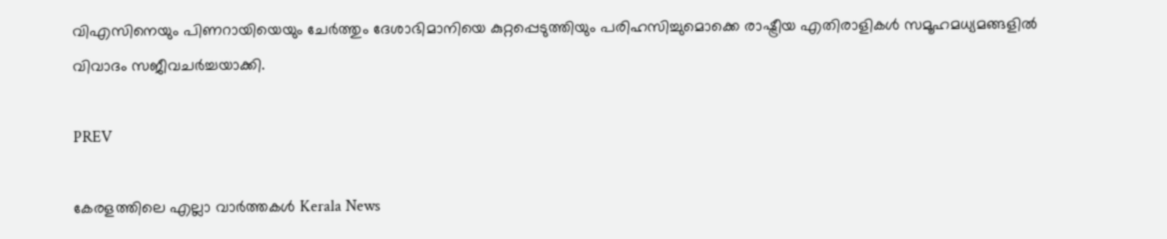വിഎസിനെയും പിണറായിയെയും ചേർത്തും ദേശാഭിമാനിയെ കുറ്റപ്പെടുത്തിയും പരിഹസിച്ചുമൊക്കെ രാഷ്ട്രീയ എതിരാളികൾ സമൂഹമധ്യമങ്ങളിൽ വിവാദം സജീവചർച്ചയാക്കി.

PREV

കേരളത്തിലെ എല്ലാ വാർത്തകൾ Kerala News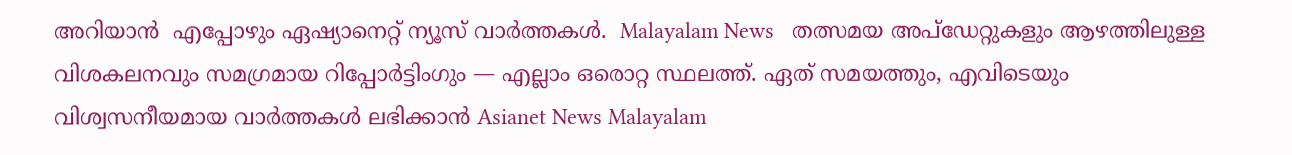അറിയാൻ  എപ്പോഴും ഏഷ്യാനെറ്റ് ന്യൂസ് വാർത്തകൾ.  Malayalam News   തത്സമയ അപ്‌ഡേറ്റുകളും ആഴത്തിലുള്ള വിശകലനവും സമഗ്രമായ റിപ്പോർട്ടിംഗും — എല്ലാം ഒരൊറ്റ സ്ഥലത്ത്. ഏത് സമയത്തും, എവിടെയും വിശ്വസനീയമായ വാർത്തകൾ ലഭിക്കാൻ Asianet News Malayalam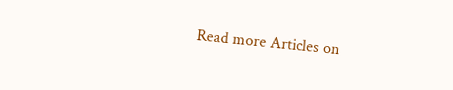Read more Articles on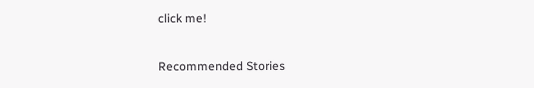click me!

Recommended Stories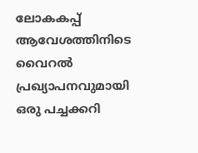ലോകകപ്പ് ആവേശത്തിനിടെ വൈറൽ പ്രഖ്യാപനവുമായി ഒരു പച്ചക്കറി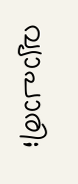വ്യാപാരി;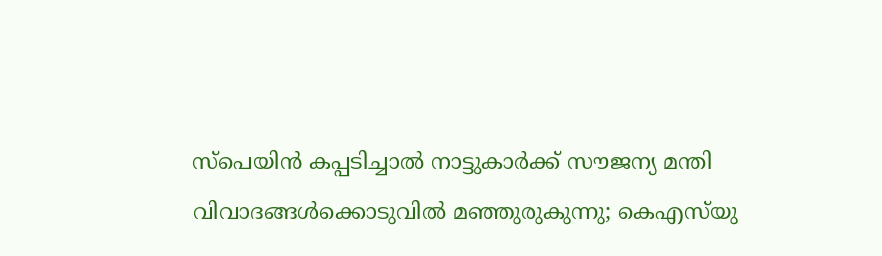സ്പെയിൻ കപ്പടിച്ചാൽ നാട്ടുകാർക്ക് സൗജന്യ മന്തി
വിവാദങ്ങൾക്കൊടുവിൽ മഞ്ഞുരുകുന്നു; കെഎസ്‍യു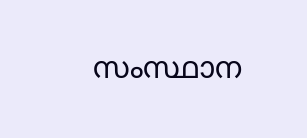സംസ്ഥാന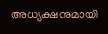അധ്യക്ഷനുമായി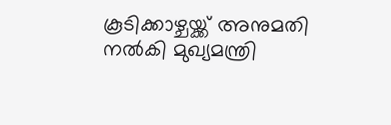കൂടിക്കാഴ്ചയ്ക്ക് അനുമതി നല്‍കി മുഖ്യമന്ത്രി